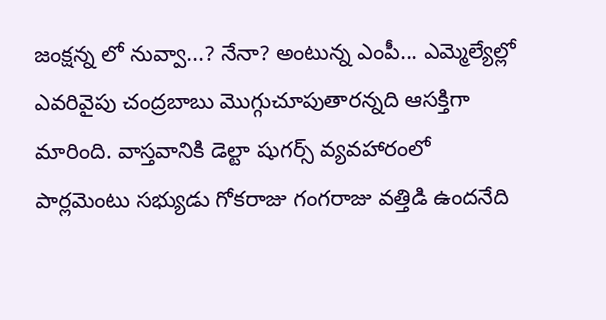జంక్షన్న లో నువ్వా...? నేనా? అంటున్న ఎంపీ... ఎమ్మెల్యేల్లో ఎవరివైపు చంద్రబాబు మొగ్గుచూపుతారన్నది ఆసక్తిగా మారింది. వాస్తవానికి డెల్టా షుగర్స్ వ్యవహారంలో పార్లమెంటు సభ్యుడు గోకరాజు గంగరాజు వత్తిడి ఉందనేది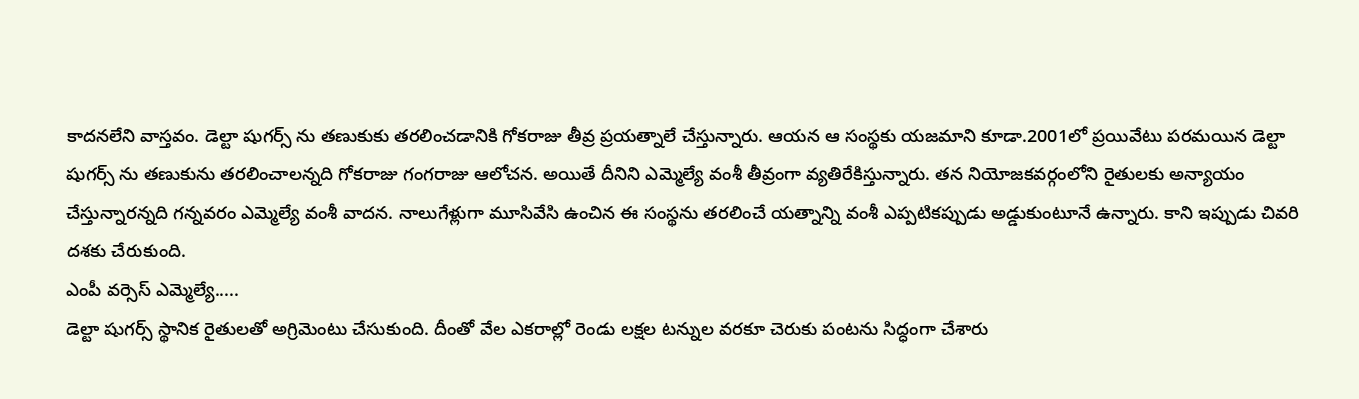కాదనలేని వాస్తవం. డెల్టా షుగర్స్ ను తణుకుకు తరలించడానికి గోకరాజు తీవ్ర ప్రయత్నాలే చేస్తున్నారు. ఆయన ఆ సంస్థకు యజమాని కూడా.2001లో ప్రయివేటు పరమయిన డెల్టా షుగర్స్ ను తణుకును తరలించాలన్నది గోకరాజు గంగరాజు ఆలోచన. అయితే దీనిని ఎమ్మెల్యే వంశీ తీవ్రంగా వ్యతిరేకిస్తున్నారు. తన నియోజకవర్గంలోని రైతులకు అన్యాయం చేస్తున్నారన్నది గన్నవరం ఎమ్మెల్యే వంశీ వాదన. నాలుగేళ్లుగా మూసివేసి ఉంచిన ఈ సంస్థను తరలించే యత్నాన్ని వంశీ ఎప్పటికప్పుడు అడ్డుకుంటూనే ఉన్నారు. కాని ఇప్పుడు చివరి దశకు చేరుకుంది.
ఎంపీ వర్సెస్ ఎమ్మెల్యే.....
డెల్టా షుగర్స్ స్థానిక రైతులతో అగ్రిమెంటు చేసుకుంది. దీంతో వేల ఎకరాల్లో రెండు లక్షల టన్నుల వరకూ చెరుకు పంటను సిద్ధంగా చేశారు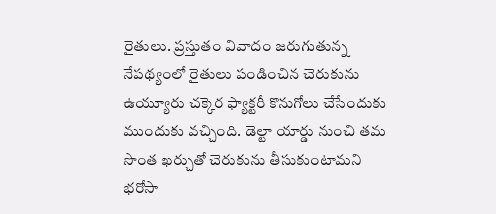రైతులు. ప్రస్తుతం వివాదం జరుగుతున్న నేపథ్యంలో రైతులు పండించిన చెరుకును ఉయ్యూరు చక్కెర ఫ్యాక్టరీ కొనుగోలు చేసేందుకు ముందుకు వచ్చింది. డెల్టా యార్డు నుంచి తమ సొంత ఖర్చుతో చెరుకును తీసుకుంటామని భరోసా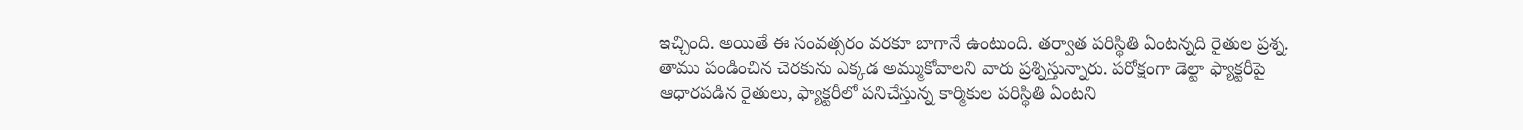ఇచ్చింది. అయితే ఈ సంవత్సరం వరకూ బాగానే ఉంటుంది. తర్వాత పరిస్థితి ఏంటన్నది రైతుల ప్రశ్న. తాము పండించిన చెరకును ఎక్కడ అమ్ముకోవాలని వారు ప్రశ్నిస్తున్నారు. పరోక్షంగా డెల్టా ఫ్యాక్టరీపై ఆధారపడిన రైతులు, ఫ్యాక్టరీలో పనిచేస్తున్న కార్మికుల పరిస్థితి ఏంటని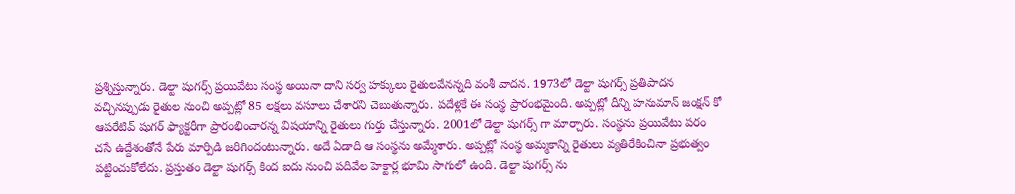ప్రశ్నిస్తున్నారు. డెల్టా షుగర్స్ ప్రయివేటు సంస్థ అయినా దాని సర్వ హక్కులు రైతులవేనన్నది వంశీ వాదన. 1973లో డెల్టా షుగర్స్ ప్రతిపాదన వచ్చినప్పుడు రైతుల నుంచి అప్పట్లో 85 లక్షలు వసూలు చేశారని చెబుతున్నారు. పదేళ్లకే ఈ సంస్థ ప్రారంభమైంది. అప్పట్లో దీన్ని హనుమాన్ జంక్షన్ కో ఆపరేటివ్ షుగర్ ఫ్యాక్టరీగా ప్రారంభించారన్న విషయాన్ని రైతులు గుర్తు చేస్తున్నారు. 2001లో డెల్టా షుగర్స్ గా మార్చారు. సంస్థను ప్రయివేటు పరం చసే ఉద్దేశంతోనే పేరు మార్పిడి జరిగిందంటున్నారు. అదే ఏడాది ఆ సంస్థను అమ్మేశారు. అప్పట్లో సంస్థ అమ్మకాన్ని రైతులు వ్యతిరేకించినా ప్రభుత్వం పట్టించుకోలేదు. ప్రస్తుతం డెల్టా షుగర్స్ కింద ఐదు నుంచి పదివేల హెక్టార్ల భూమి సాగులో ఉంది. డెల్టా షుగర్స్ ను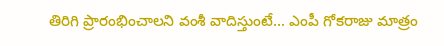తిరిగి ప్రారంభించాలని వంశీ వాదిస్తుంటే... ఎంపీ గోకరాజు మాత్రం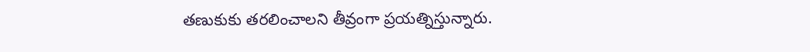తణుకుకు తరలించాలని తీవ్రంగా ప్రయత్నిస్తున్నారు.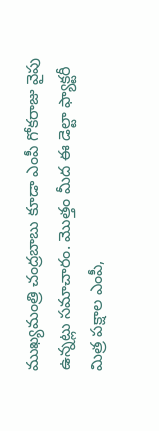ముఖ్యమంత్రి చంద్రబాబు కూడా ఎంపీ గోకరాజు వైపు ఉన్నట్లు సమాచారం. మొత్తం మీద ఈ డెల్టా ఫ్యాక్టరీ మిత్ర పక్షాల ఎంపీ,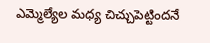ఎమ్మెల్యేల మధ్య చిచ్చుపెట్టిందనే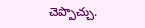చెప్పొచ్చు.